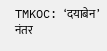TMKOC: ‘दयाबेन’ नंतर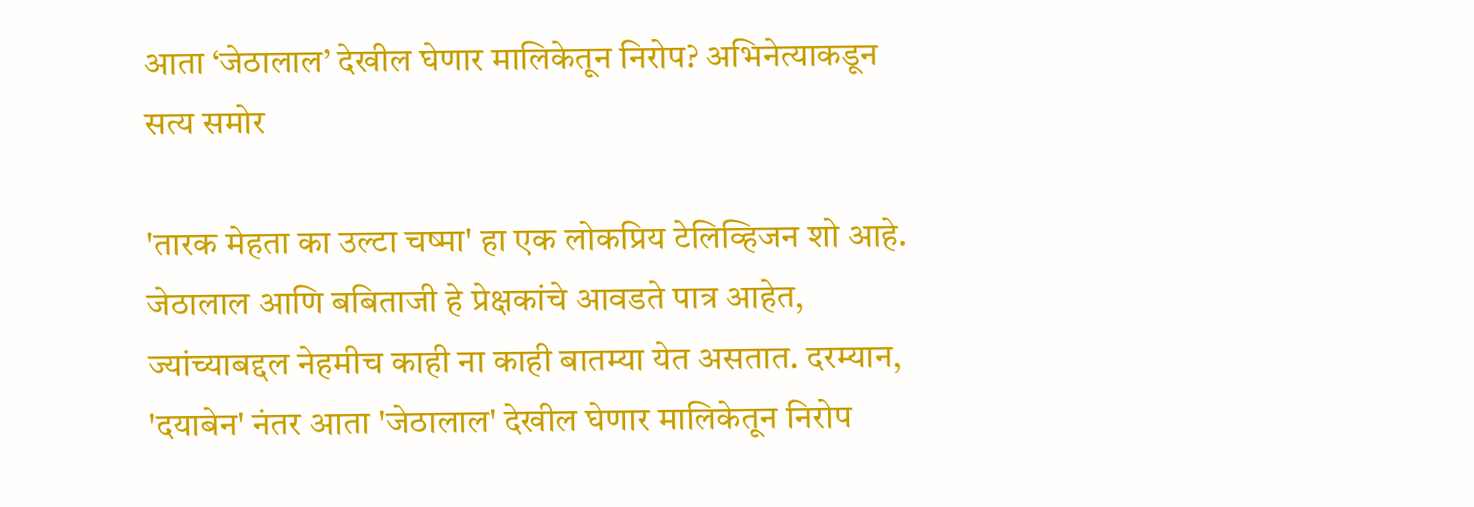आता ‘जेठालाल’ देखील घेणार मालिकेतून निरोप? अभिनेत्याकडून सत्य समोर

'तारक मेहता का उल्टा चष्मा' हा एक लोकप्रिय टेलिव्हिजन शो आहे. जेठालाल आणि बबिताजी हे प्रेक्षकांचे आवडते पात्र आहेत, ज्यांच्याबद्दल नेहमीच काही ना काही बातम्या येत असतात. दरम्यान, 'दयाबेन' नंतर आता 'जेठालाल' देखील घेणार मालिकेतून निरोप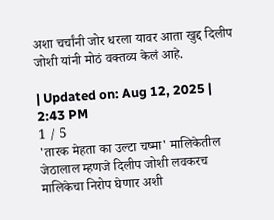अशा चर्चांनी जोर धरला यावर आता खुद्द दिलीप जोशी यांनी मोठं वक्तव्य केलं आहे.

| Updated on: Aug 12, 2025 | 2:43 PM
1 / 5
'तारक मेहता का उल्टा चष्मा' मालिकेतील जेठालाल म्हणजे दिलीप जोशी लवकरच मालिकेचा निरोप घेणार अशी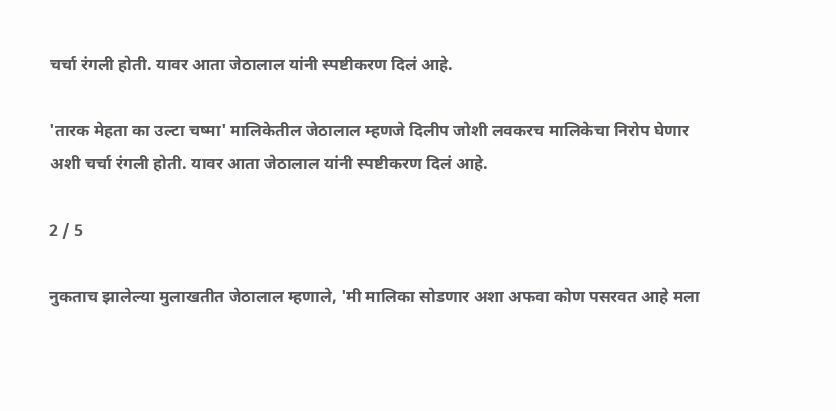चर्चा रंगली होती. यावर आता जेठालाल यांनी स्पष्टीकरण दिलं आहे.

'तारक मेहता का उल्टा चष्मा' मालिकेतील जेठालाल म्हणजे दिलीप जोशी लवकरच मालिकेचा निरोप घेणार अशी चर्चा रंगली होती. यावर आता जेठालाल यांनी स्पष्टीकरण दिलं आहे.

2 / 5

नुकताच झालेल्या मुलाखतीत जेठालाल म्हणाले, 'मी मालिका सोडणार अशा अफवा कोण पसरवत आहे मला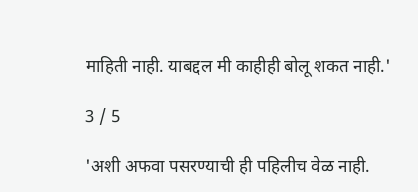माहिती नाही. याबद्दल मी काहीही बोलू शकत नाही.'

3 / 5

'अशी अफवा पसरण्याची ही पहिलीच वेळ नाही.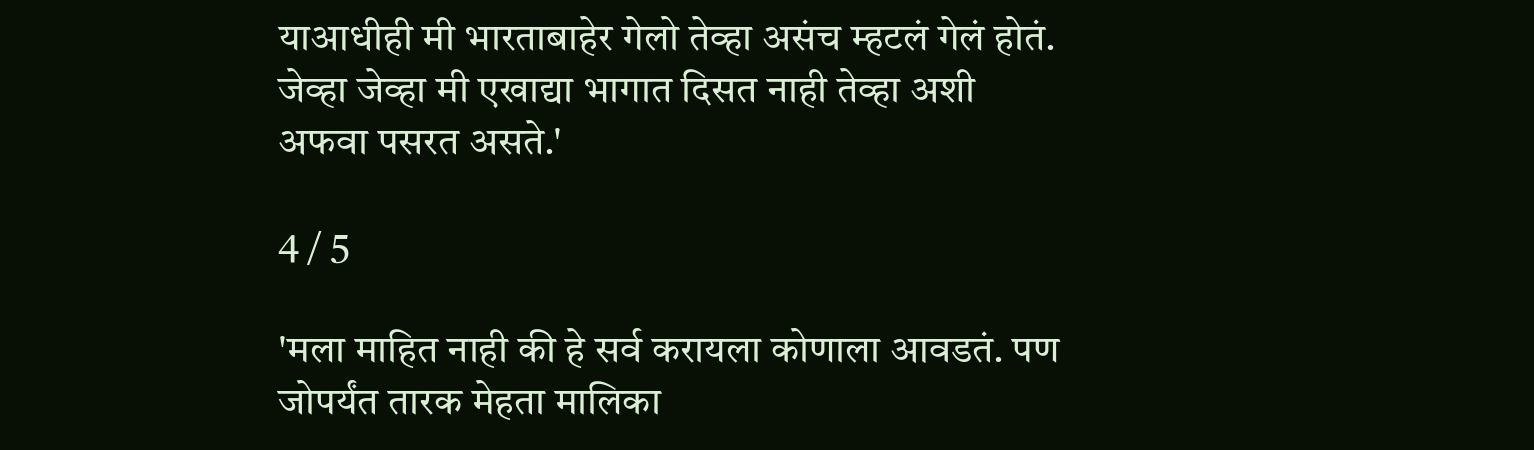याआधीही मी भारताबाहेर गेलो तेव्हा असंच म्हटलं गेलं होतं. जेव्हा जेव्हा मी एखाद्या भागात दिसत नाही तेव्हा अशी अफवा पसरत असते.'

4 / 5

'मला माहित नाही की हे सर्व करायला कोणाला आवडतं. पण जोपर्यंत तारक मेहता मालिका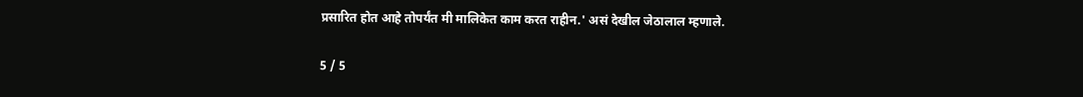प्रसारित होत आहे तोपर्यंत मी मालिकेत काम करत राहीन.' असं देखील जेठालाल म्हणाले.

5 / 5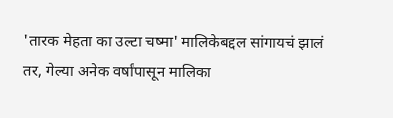'तारक मेहता का उल्टा चष्मा' मालिकेबद्दल सांगायचं झालं तर, गेल्या अनेक वर्षांपासून मालिका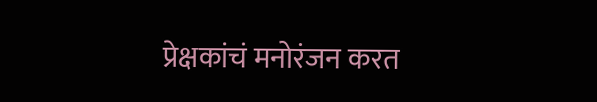प्रेक्षकांचं मनोरंजन करत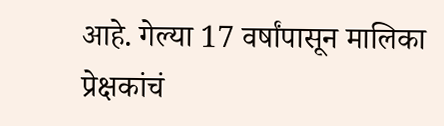आहे. गेल्या 17 वर्षांपासून मालिका प्रेक्षकांचं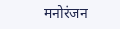मनोरंजन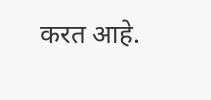करत आहे.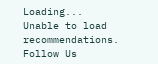Loading...
Unable to load recommendations.
Follow Us